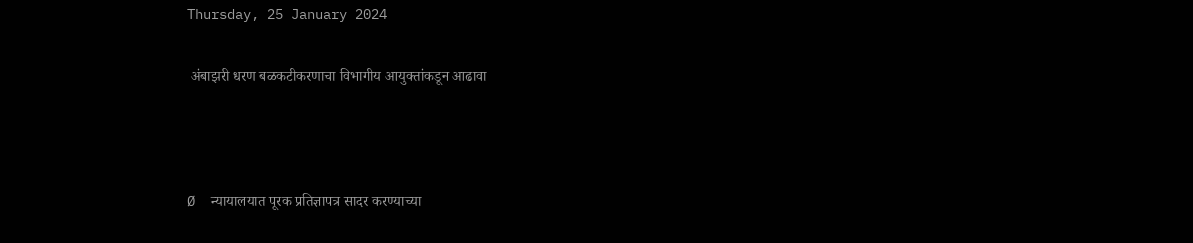Thursday, 25 January 2024

 अंबाझरी धरण बळकटीकरणाचा विभागीय आयुक्तांकडून आढावा



Ø  न्यायालयात पूरक प्रतिज्ञापत्र सादर करण्याच्या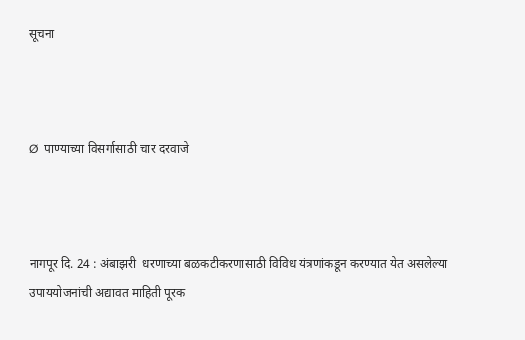सूचना



Ø  पाण्याच्या विसर्गासाठी चार दरवाजे



नागपूर दि. 24 : अंबाझरी  धरणाच्या बळकटीकरणासाठी विविध यंत्रणांकडून करण्यात येत असलेल्या  उपाययोजनांची अद्यावत माहिती पूरक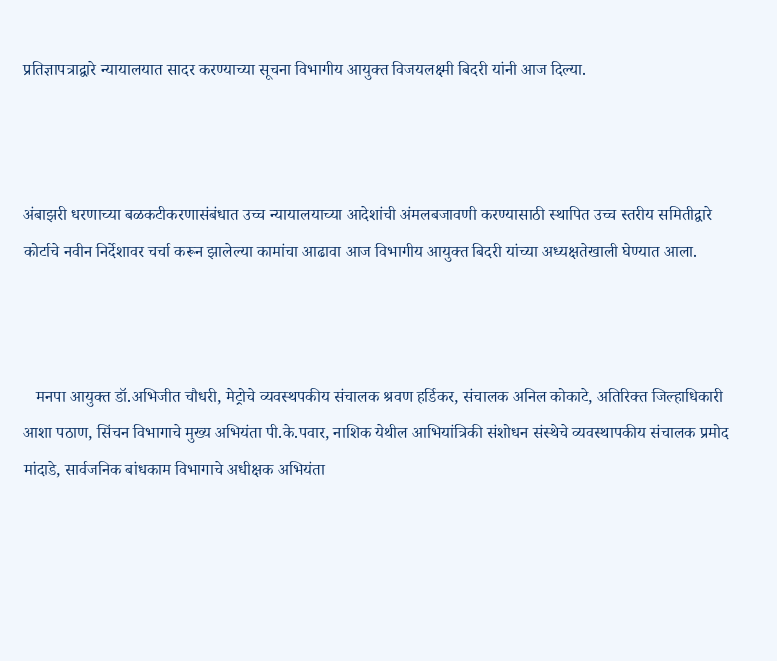प्रतिज्ञापत्राद्वारे न्यायालयात सादर करण्याच्या सूचना विभागीय आयुक्त विजयलक्ष्मी बिदरी यांनी आज दिल्या.



अंबाझरी धरणाच्या बळकटीकरणासंबंधात उच्च न्यायालयाच्या आदेशांची अंमलबजावणी करण्यासाठी स्थापित उच्च स्तरीय समितीद्वारे कोर्टाचे नवीन निर्देशावर चर्चा करून झालेल्या कामांचा आढावा आज विभागीय आयुक्त बिदरी यांच्या अध्यक्षतेखाली घेण्यात आला.



   मनपा आयुक्त डॉ.अभिजीत चौधरी, मेट्रोचे व्यवस्थपकीय संचालक श्रवण हर्डिकर, संचालक अनिल कोकाटे, अतिरिक्त जिल्हाधिकारी आशा पठाण, सिंचन विभागाचे मुख्य अभियंता पी.के.पवार, नाशिक येथील आभियांत्रिकी संशोधन संस्थेचे व्यवस्थापकीय संचालक प्रमोद मांदाडे, सार्वजनिक बांधकाम विभागाचे अधीक्षक अभियंता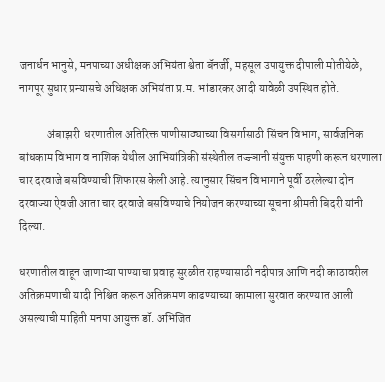जनार्धन भानुसे, मनपाच्या अधीक्षक अभियंता श्वेता बॅनर्जी, महसूल उपायुक्त दीपाली मोतीयेळे, नागपूर सुधार प्रन्यासचे अधिक्षक अभियंता प्र.म. भांडारकर आदी यावेळी उपस्थित होते.

            अंबाझरी  धरणातील अतिरिक्त पाणीसाठ्याच्या विसर्गासाठी सिंचन विभाग, सार्वजनिक बांधकाम विभाग व नाशिक येथील आभियांत्रिकी संस्थेतील तज्ज्ञानी संयुक्त पाहणी करून धरणाला चार दरवाजे बसविण्याची शिफारस केली आहे. त्यानुसार सिंचन विभागाने पूर्वी ठरलेल्या दोन दरवाज्या ऐवजी आता चार दरवाजे बसविण्याचे नियोजन करण्याच्या सूचना श्रीमती बिदरी यांनी दिल्या.

धरणातील वाहून जाणाऱ्या पाण्याचा प्रवाह सुरळीत राहण्यासाठी नदीपात्र आणि नदी काठावरील अतिक्रमणाची यादी निश्चित करून अतिक्रमण काढण्याच्या कामाला सुरवात करण्यात आली असल्याची माहिती मनपा आयुक्त डॉ. अभिजित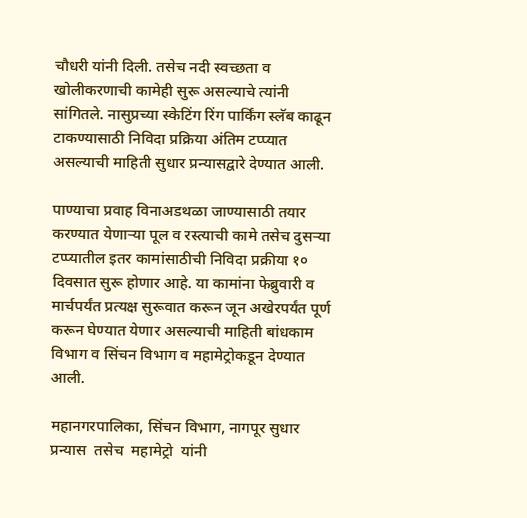चौधरी यांनी दिली. तसेच नदी स्वच्छता व खोलीकरणाची कामेही सुरू असल्याचे त्यांनी सांगितले. नासुप्रच्या स्केटिंग रिंग पार्किंग स्लॅब काढून टाकण्यासाठी निविदा प्रक्रिया अंतिम टप्प्यात असल्याची माहिती सुधार प्रन्यासद्वारे देण्यात आली.

पाण्याचा प्रवाह विनाअडथळा जाण्यासाठी तयार करण्यात येणाऱ्या पूल व रस्त्याची कामे तसेच दुसऱ्या टप्प्यातील इतर कामांसाठीची निविदा प्रक्रीया १० दिवसात सुरू होणार आहे. या कामांना फेब्रुवारी व मार्चपर्यंत प्रत्यक्ष सुरूवात करून जून अखेरपर्यंत पूर्ण करून घेण्यात येणार असल्याची माहिती बांधकाम विभाग व सिंचन विभाग व महामेट्रोकडून देण्यात आली.

महानगरपालिका, सिंचन विभाग, नागपूर सुधार प्रन्यास  तसेच  महामेट्रो  यांनी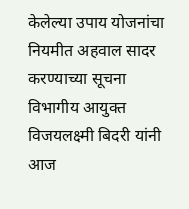केलेल्या उपाय योजनांचा नियमीत अहवाल सादर करण्याच्या सूचना  विभागीय आयुक्त विजयलक्ष्मी बिदरी यांनी आज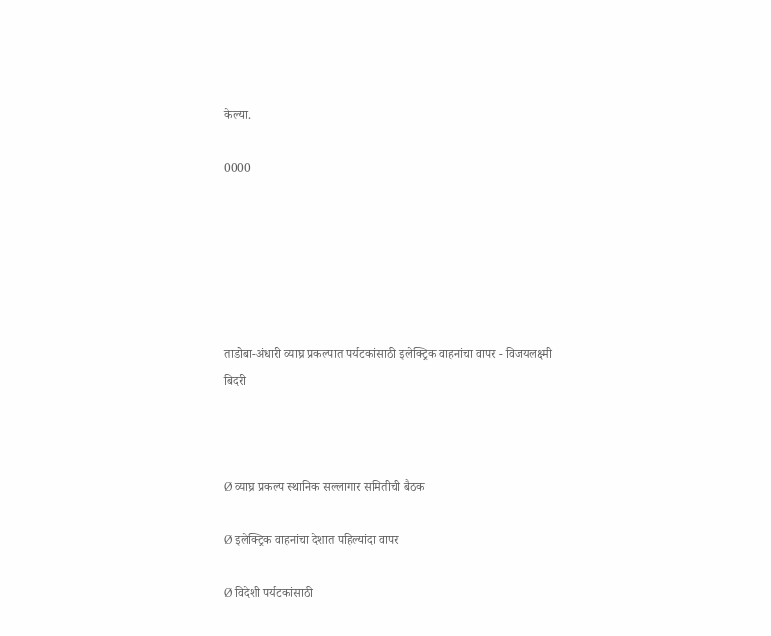केल्या.

0000






ताडोबा-अंधारी व्याघ्र प्रकल्पात पर्यटकांसाठी इलेक्ट्रिक वाहनांचा वापर - विजयलक्ष्मी बिदरी



Ø व्याघ्र प्रकल्प स्थानिक सल्लागार समितीची बैठक

Ø इलेक्ट्रिक वाहनांचा देशात पहिल्यांदा वापर

Ø विदेशी पर्यटकांसाठी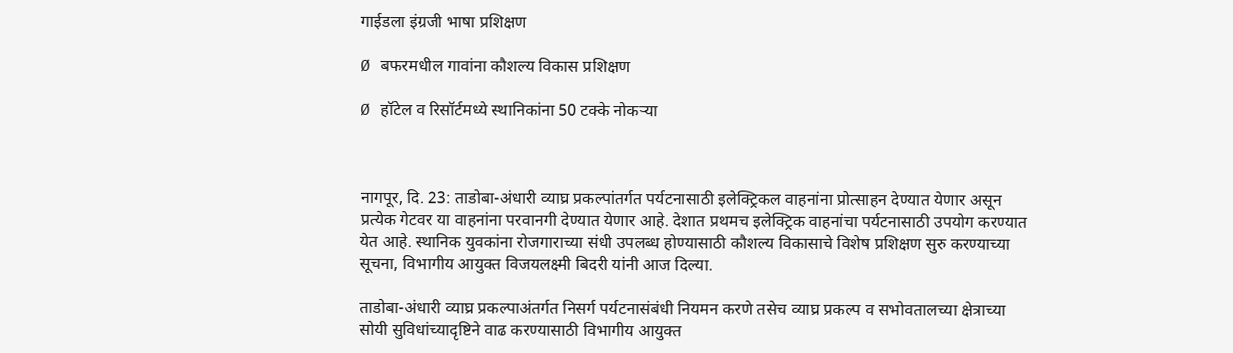गाईडला इंग्रजी भाषा प्रशिक्षण

Ø बफरमधील गावांना कौशल्य विकास प्रशिक्षण

Ø हॉटेल व रिसॉर्टमध्ये स्थानिकांना 50 टक्के नोकऱ्या



नागपूर, दि. 23: ताडोबा-अंधारी व्याघ्र प्रकल्पांतर्गत पर्यटनासाठी इलेक्ट्रिकल वाहनांना प्रोत्साहन देण्यात येणार असून प्रत्येक गेटवर या वाहनांना परवानगी देण्यात येणार आहे. देशात प्रथमच इलेक्ट्रिक वाहनांचा पर्यटनासाठी उपयोग करण्यात येत आहे. स्थानिक युवकांना रोजगाराच्या संधी उपलब्ध होण्यासाठी कौशल्य विकासाचे विशेष प्रशिक्षण सुरु करण्याच्या सूचना, विभागीय आयुक्त विजयलक्ष्मी बिदरी यांनी आज दिल्या.

ताडोबा-अंधारी व्याघ्र प्रकल्पाअंतर्गत निसर्ग पर्यटनासंबंधी नियमन करणे तसेच व्याघ्र प्रकल्प व सभोवतालच्या क्षेत्राच्या सोयी सुविधांच्यादृष्टिने वाढ करण्यासाठी विभागीय आयुक्त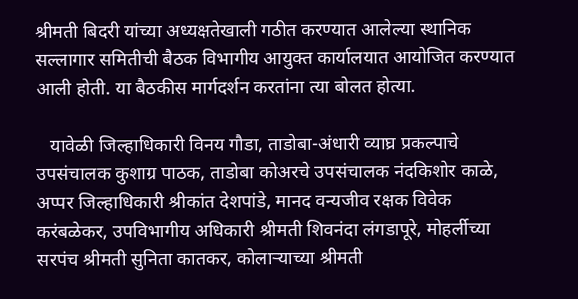श्रीमती बिदरी यांच्या अध्यक्षतेखाली गठीत करण्यात आलेल्या स्थानिक सल्लागार समितीची बैठक विभागीय आयुक्त कार्यालयात आयोजित करण्यात आली होती. या बैठकीस मार्गदर्शन करतांना त्या बोलत होत्या.

   यावेळी जिल्हाधिकारी विनय गौडा, ताडोबा-अंधारी व्याघ्र प्रकल्पाचे उपसंचालक कुशाग्र पाठक, ताडोबा कोअरचे उपसंचालक नंदकिशोर काळे, अप्पर जिल्हाधिकारी श्रीकांत देशपांडे, मानद वन्यजीव रक्षक विवेक करंबळेकर, उपविभागीय अधिकारी श्रीमती शिवनंदा लंगडापूरे, मोहर्लीच्या सरपंच श्रीमती सुनिता कातकर, कोलाऱ्याच्या श्रीमती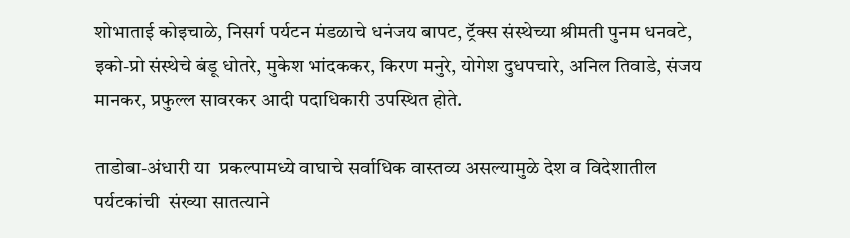शोभाताई कोइचाळे, निसर्ग पर्यटन मंडळाचे धनंजय बापट, ट्रॅक्स संस्थेच्या श्रीमती पुनम धनवटे, इको-प्रो संस्थेचे बंडू धोतरे, मुकेश भांदककर, किरण मनुरे, योगेश दुधपचारे, अनिल तिवाडे, संजय मानकर, प्रफुल्ल सावरकर आदी पदाधिकारी उपस्थित होते.

ताडोबा-अंधारी या  प्रकल्पामध्ये वाघाचे सर्वाधिक वास्तव्य असल्यामुळे देश व विदेशातील पर्यटकांची  संख्या सातत्याने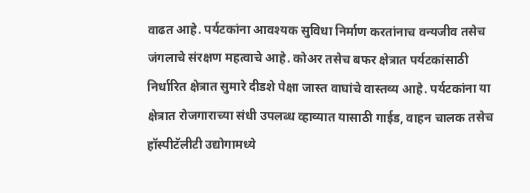वाढत आहे. पर्यटकांना आवश्यक सुविधा निर्माण करतांनाच वन्यजीव तसेच जंगलाचे संरक्षण महत्वाचे आहे. कोअर तसेच बफर क्षेत्रात पर्यटकांसाठी निर्धारित क्षेत्रात सुमारे दीडशे पेक्षा जास्त वाघांचे वास्तव्य आहे. पर्यटकांना या क्षेत्रात रोजगाराच्या संधी उपलब्ध व्हाव्यात यासाठी गाईड, वाहन चालक तसेच हॉस्पीटॅलीटी उद्योगामध्ये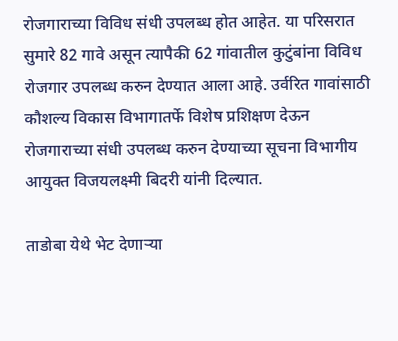रोजगाराच्या विविध संधी उपलब्ध होत आहेत. या परिसरात सुमारे 82 गावे असून त्यापैकी 62 गांवातील कुटुंबांना विविध रोजगार उपलब्ध करुन देण्यात आला आहे. उर्वरित गावांसाठी कौशल्य विकास विभागातर्फे विशेष प्रशिक्षण देऊन रोजगाराच्या संधी उपलब्ध करुन देण्याच्या सूचना विभागीय आयुक्त विजयलक्ष्मी बिदरी यांनी दिल्यात.

ताडोबा येथे भेट देणाऱ्या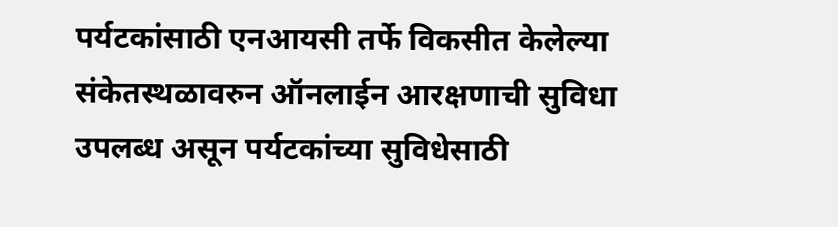पर्यटकांसाठी एनआयसी तर्फे विकसीत केलेल्या संकेतस्थळावरुन ऑनलाईन आरक्षणाची सुविधा उपलब्ध असून पर्यटकांच्या सुविधेसाठी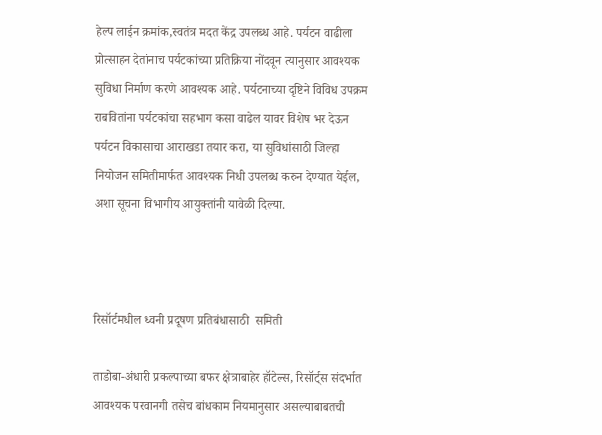हेल्प लाईन क्रमांक,स्वतंत्र मदत केंद्र उपलब्ध आहे. पर्यटन वाढीला प्रोत्साहन देतांनाच पर्यटकांच्या प्रतिक्रिया नोंदवून त्यानुसार आवश्यक सुविधा निर्माण करणे आवश्यक आहे. पर्यटनाच्या दृष्टिने विविध उपक्रम राबवितांना पर्यटकांचा सहभाग कसा वाढेल यावर विशेष भर देऊन पर्यटन विकासाचा आराखडा तयार करा, या सुविधांसाठी जिल्हा नियोजन समितीमार्फत आवश्यक निधी उपलब्ध करुन देण्यात येईल, अशा सूचना विभागीय आयुक्तांनी यावेळी दिल्या.



रिसॉर्टमधील ध्वनी प्रदूषण प्रतिबंधासाठी  समिती

ताडोबा-अंधारी प्रकल्पाच्या बफर क्षेत्राबाहेर हॉटेल्स, रिसॉर्ट्स संदर्भात आवश्यक परवानगी तसेच बांधकाम नियमानुसार असल्याबाबतची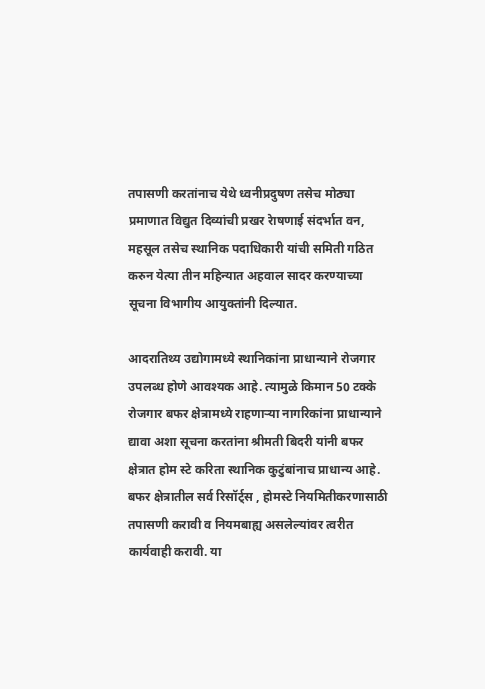तपासणी करतांनाच येथे ध्वनीप्रदुषण तसेच मोठ्या प्रमाणात विद्युत दिव्यांची प्रखर रेाषणाई संदर्भात वन, महसूल तसेच स्थानिक पदाधिकारी यांची समिती गठित करुन येत्या तीन महिन्यात अहवाल सादर करण्याच्या सूचना विभागीय आयुक्तांनी दिल्यात.

आदरातिथ्य उद्योगामध्ये स्थानिकांना प्राधान्याने रोजगार उपलब्ध होणे आवश्यक आहे. त्यामुळे किमान 50 टक्के रोजगार बफर क्षेत्रामध्ये राहणाऱ्या नागरिकांना प्राधान्याने द्यावा अशा सूचना करतांना श्रीमती बिदरी यांनी बफर क्षेत्रात होम स्टे करिता स्थानिक कुटुंबांनाच प्राधान्य आहे. बफर क्षेत्रातील सर्व रिसॉर्ट्स , होमस्टे नियमितीकरणासाठी  तपासणी करावी व नियमबाह्य असलेल्यांवर त्वरीत कार्यवाही करावी. या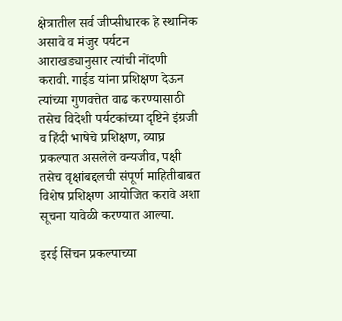क्षेत्रातील सर्व जीप्सीधारक हे स्थानिक असावे व मंजुर पर्यटन आराखड्यानुसार त्यांची नोंदणी करावी. गाईड यांना प्रशिक्षण देऊन त्यांच्या गुणवत्तेत वाढ करण्यासाठी तसेच विदेशी पर्यटकांच्या दृष्टिने इंग्रजी व हिंदी भाषेचे प्रशिक्षण, व्याघ्र प्रकल्पात असलेले वन्यजीव, पक्षी तसेच वृक्षांबद्दलची संपूर्ण माहितीबाबत विशेष प्रशिक्षण आयोजित करावे अशा सूचना यावेळी करण्यात आल्या.

इरई सिंचन प्रकल्पाच्या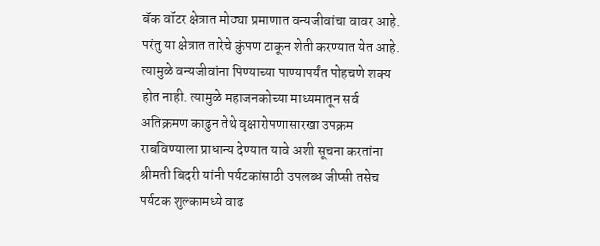बॅक वॉटर क्षेत्रात मोठ्या प्रमाणात वन्यजीवांचा वावर आहे. परंतु या क्षेत्रात तारेचे कुंपण टाकून शेती करण्यात येत आहे. त्यामुळे वन्यजीवांना पिण्याच्या पाण्यापर्यंत पोहचणे शक्य होत नाही. त्यामुळे महाजनकोच्या माध्यमातून सर्व अतिक्रमण काढुन तेथे वृक्षारोपणासारखा उपक्रम राबविण्याला प्राधान्य देण्यात यावे अशी सूचना करतांना श्रीमती बिदरी यांनी पर्यटकांसाठी उपलब्ध जीप्सी तसेच पर्यटक शुल्कामध्ये वाढ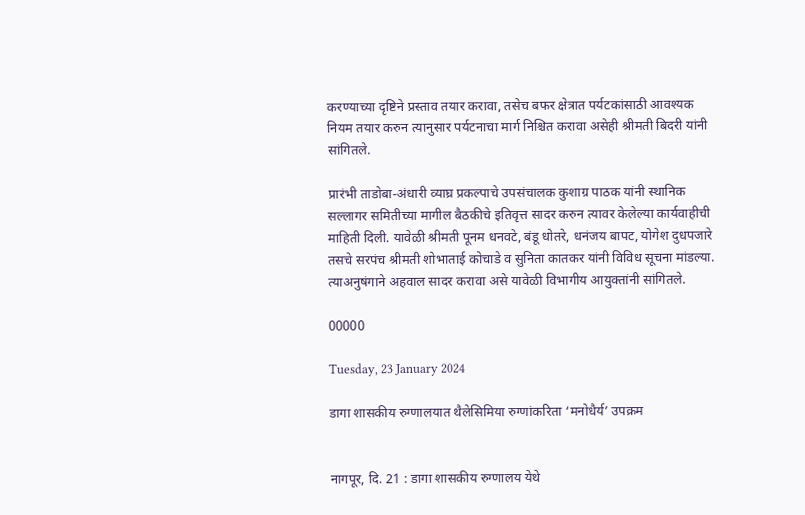करण्याच्या दृष्टिने प्रस्ताव तयार करावा, तसेच बफर क्षेत्रात पर्यटकांसाठी आवश्यक नियम तयार करुन त्यानुसार पर्यटनाचा मार्ग निश्चित करावा असेही श्रीमती बिदरी यांनी सांगितले.

प्रारंभी ताडोबा-अंधारी व्याघ्र प्रकल्पाचे उपसंचालक कुशाग्र पाठक यांनी स्थानिक सल्लागर समितीच्या मागील बैठकीचे इतिवृत्त सादर करुन त्यावर केलेल्या कार्यवाहीची माहिती दिली. यावेळी श्रीमती पूनम धनवटे, बंडू धोतरे, धनंजय बापट, योगेश दुधपजारे तसचे सरपंच श्रीमती शोभाताई कोचाडे व सुनिता कातकर यांनी विविध सूचना मांडल्या. त्याअनुषंगाने अहवाल सादर करावा असे यावेळी विभागीय आयुक्तांनी सांगितले.

00000

Tuesday, 23 January 2024

डागा शासकीय रुग्णालयात थैलेसिमिया रुग्णांकरिता ‘मनोधैर्य’ उपक्रम


नागपूर, दि. 21 : डागा शासकीय रुग्णालय येथे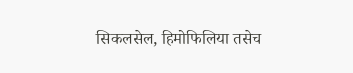सिकलसेल, हिमोफिलिया तसेच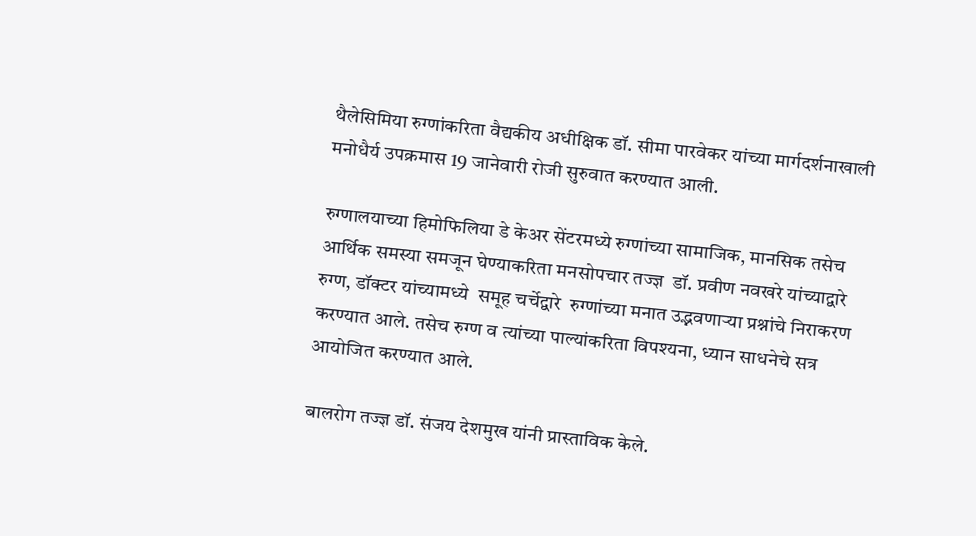थैलेसिमिया रुग्णांकरिता वैद्यकीय अधीक्षिक डॉ. सीमा पारवेकर यांच्या मार्गदर्शनाखाली मनोधैर्य उपक्रमास 19 जानेवारी रोजी सुरुवात करण्यात आली.

रुग्णालयाच्या हिमोफिलिया डे केअर सेंटरमध्ये रुग्णांच्या सामाजिक, मानसिक तसेच आर्थिक समस्या समजून घेण्याकरिता मनसोपचार तज्ज्ञ  डॉ. प्रवीण नवखरे यांच्याद्वारे  रुग्ण, डॉक्टर यांच्यामध्ये  समूह चर्चेद्वारे  रुग्णांच्या मनात उद्भवणाऱ्या प्रश्नांचे निराकरण करण्यात आले. तसेच रुग्ण व त्यांच्या पाल्यांकरिता विपश्यना, ध्यान साधनेचे सत्र आयोजित करण्यात आले.

बालरोग तज्ज्ञ डॉ. संजय देशमुख यांनी प्रास्ताविक केले.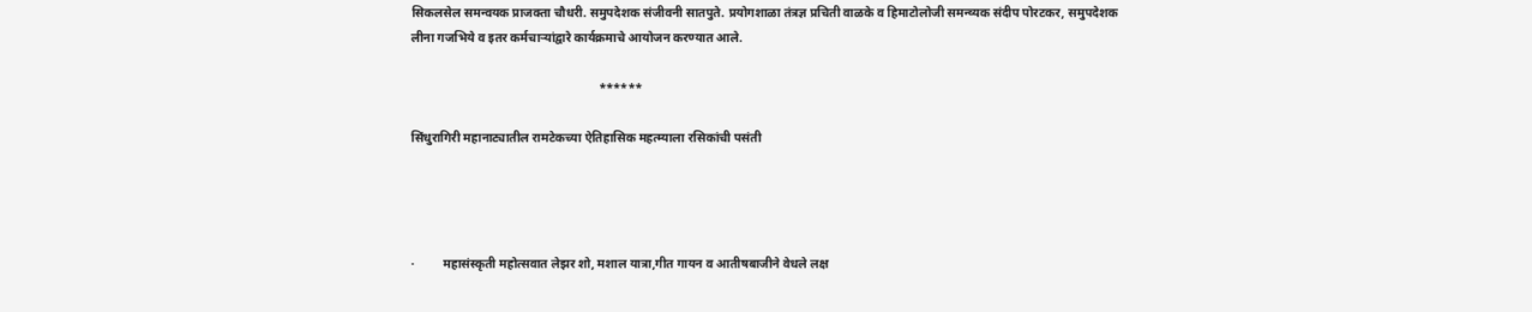सिकलसेल समन्वयक प्राजक्ता चौधरी. समुपदेशक संजीवनी सातपुते. प्रयोगशाळा तंत्रज्ञ प्रचिती वाळके व हिमाटोलोजी समन्व्यक संदीप पोरटकर, समुपदेशक लीना गजभिये व इतर कर्मचाऱ्यांद्वारे कार्यक्रमाचे आयोजन करण्यात आले.

                                                            ******

सिंधुरागिरी महानाट्यातील रामटेकच्या ऐतिहासिक महत्म्याला रसिकांची पसंती




·         महासंस्कृती महोत्सवात लेझर शो, मशाल यात्रा,गीत गायन व आतीषबाजीने वेधले लक्ष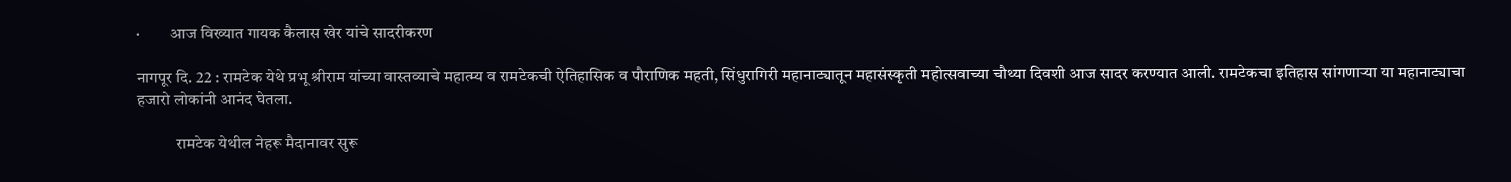·         आज विख्यात गायक कैलास खेर यांचे सादरीकरण

नागपूर दि. 22 : रामटेक येथे प्रभू श्रीराम यांच्या वास्तव्याचे महात्म्य व रामटेकची ऐतिहासिक व पौराणिक महती, सिंधुरागिरी महानाट्यातून महासंस्कृती महोत्सवाच्या चौथ्या दिवशी आज सादर करण्यात आली. रामटेकचा इतिहास सांगणाऱ्या या महानाट्याचा हजारो लोकांनी आनंद घेतला.

            रामटेक येथील नेहरू मैदानावर सुरू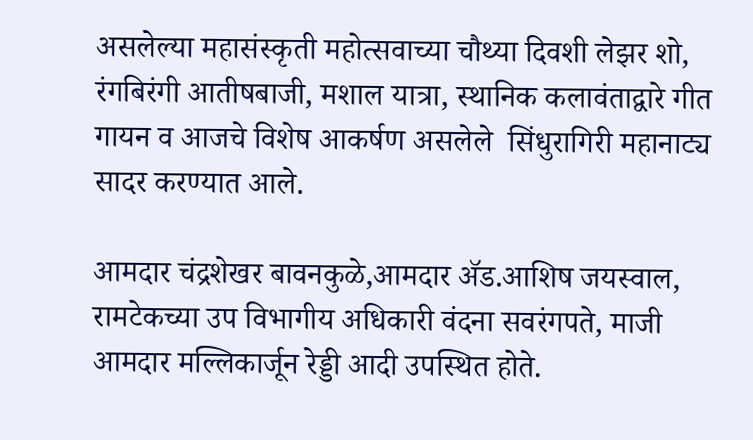असलेल्या महासंस्कृती महोत्सवाच्या चौथ्या दिवशी लेझर शो, रंगबिरंगी आतीषबाजी, मशाल यात्रा, स्थानिक कलावंताद्वारे गीत गायन व आजचे विशेष आकर्षण असलेले  सिंधुरागिरी महानाट्य सादर करण्यात आले.

आमदार चंद्रशेखर बावनकुळे,आमदार ॲड.आशिष जयस्वाल, रामटेकच्या उप विभागीय अधिकारी वंदना सवरंगपते, माजी आमदार मल्लिकार्जून रेड्डी आदी उपस्थित होते.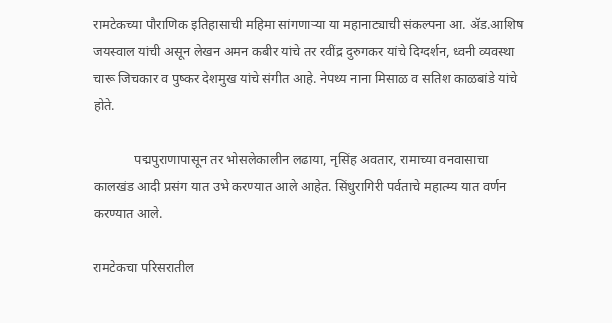रामटेकच्या पौराणिक इतिहासाची महिमा सांगणाऱ्या या महानाट्याची संकल्पना आ. ॲड.आशिष जयस्वाल यांची असून लेखन अमन कबीर यांचे तर रवींद्र दुरुगकर यांचे दिग्दर्शन, ध्वनी व्यवस्था चारू जिचकार व पुष्कर देशमुख यांचे संगीत आहे. नेपथ्य नाना मिसाळ व सतिश काळबांडे यांचे होते.

            पद्मपुराणापासून तर भोसलेकालीन लढाया, नृसिंह अवतार, रामाच्या वनवासाचा कालखंड आदी प्रसंग यात उभे करण्यात आले आहेत. सिंधुरागिरी पर्वताचे महात्म्य यात वर्णन करण्यात आले.

रामटेकचा परिसरातील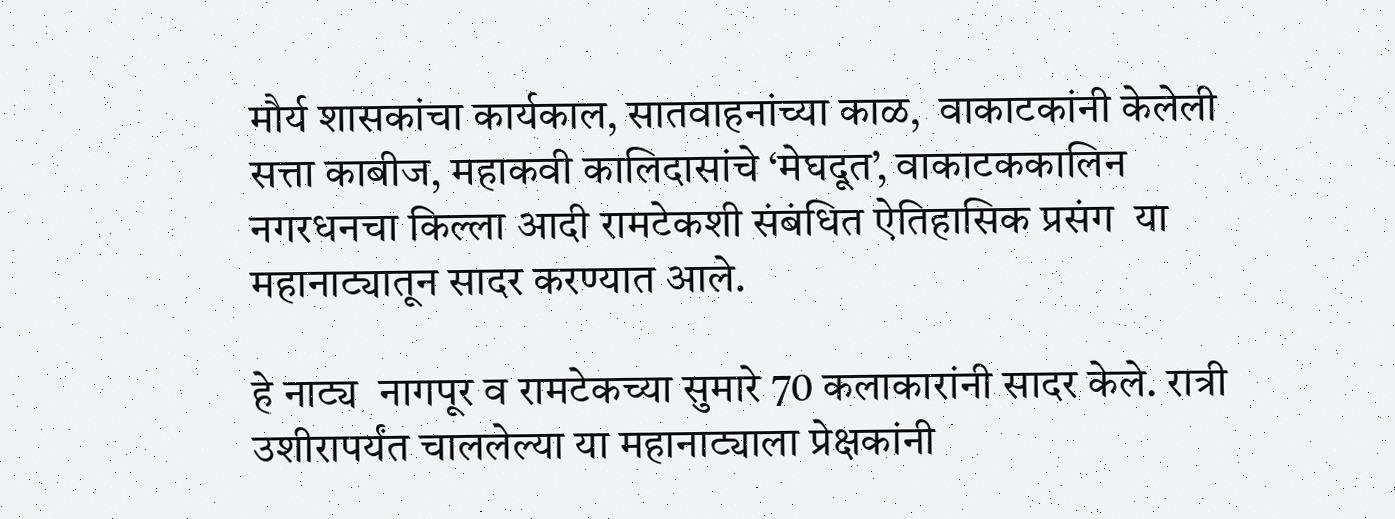मौर्य शासकांचा कार्यकाल, सातवाहनांच्या काळ,  वाकाटकांनी केलेली सत्ता काबीज, महाकवी कालिदासांचे ‘मेघदूत’, वाकाटककालिन नगरधनचा किल्ला आदी रामटेकशी संबंधित ऐतिहासिक प्रसंग  या महानाट्यातून सादर करण्यात आले.

हे नाट्य  नागपूर व रामटेकच्या सुमारे 70 कलाकारांनी सादर केले. रात्री उशीरापर्यंत चाललेल्या या महानाट्याला प्रेक्षकांनी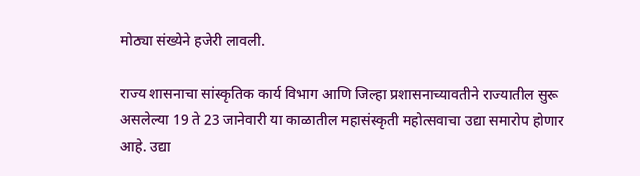मोठ्या संख्येने हजेरी लावली.

राज्य शासनाचा सांस्कृतिक कार्य विभाग आणि जिल्हा प्रशासनाच्यावतीने राज्यातील सुरू असलेल्या 19 ते 23 जानेवारी या काळातील महासंस्कृती महोत्सवाचा उद्या समारोप होणार आहे. उद्या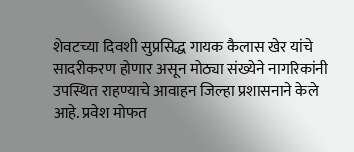शेवटच्या दिवशी सुप्रसिद्ध गायक कैलास खेर यांचे सादरीकरण होणार असून मोठ्या संख्येने नागरिकांनी उपस्थित राहण्याचे आवाहन जिल्हा प्रशासनाने केले आहे. प्रवेश मोफत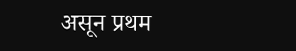असून प्रथम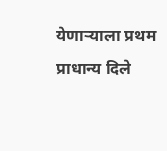येणाऱ्याला प्रथम प्राधान्य दिले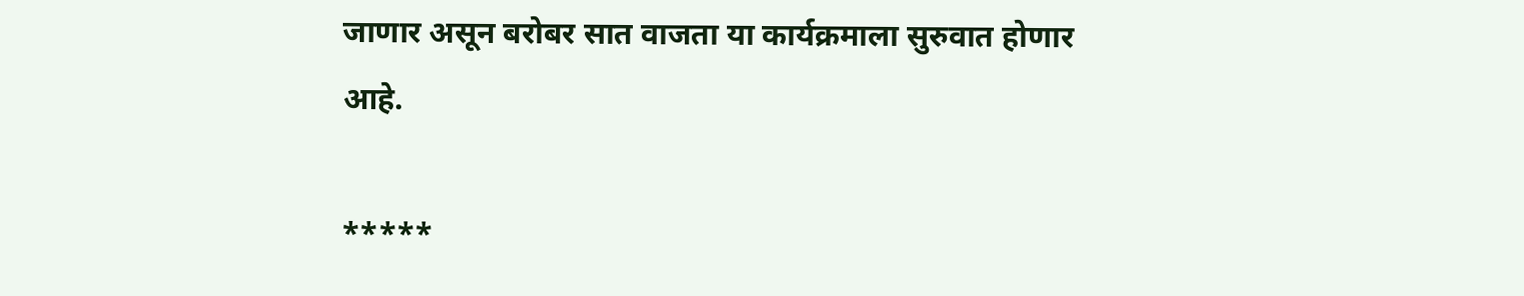जाणार असून बरोबर सात वाजता या कार्यक्रमाला सुरुवात होणार आहे.

*****